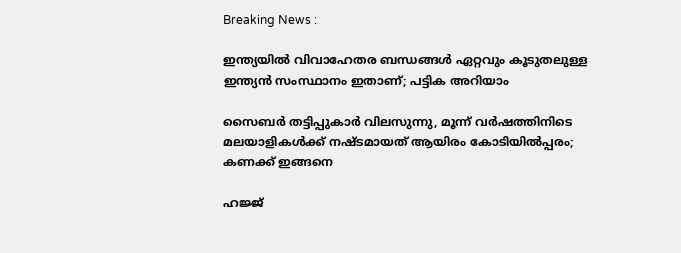Breaking News :

ഇന്ത്യയില്‍ വിവാഹേതര ബന്ധങ്ങള്‍ ഏറ്റവും കൂടുതലുള്ള ഇന്ത്യന്‍ സംസ്ഥാനം ഇതാണ്; പട്ടിക അറിയാം

സൈബര്‍ തട്ടിപ്പുകാര്‍ വിലസുന്നു, മൂന്ന് വര്‍ഷത്തിനിടെ മലയാളികള്‍ക്ക് നഷ്ടമായത് ആയിരം കോടിയില്‍പ്പരം; കണക്ക് ഇങ്ങനെ

ഹജ്ജ്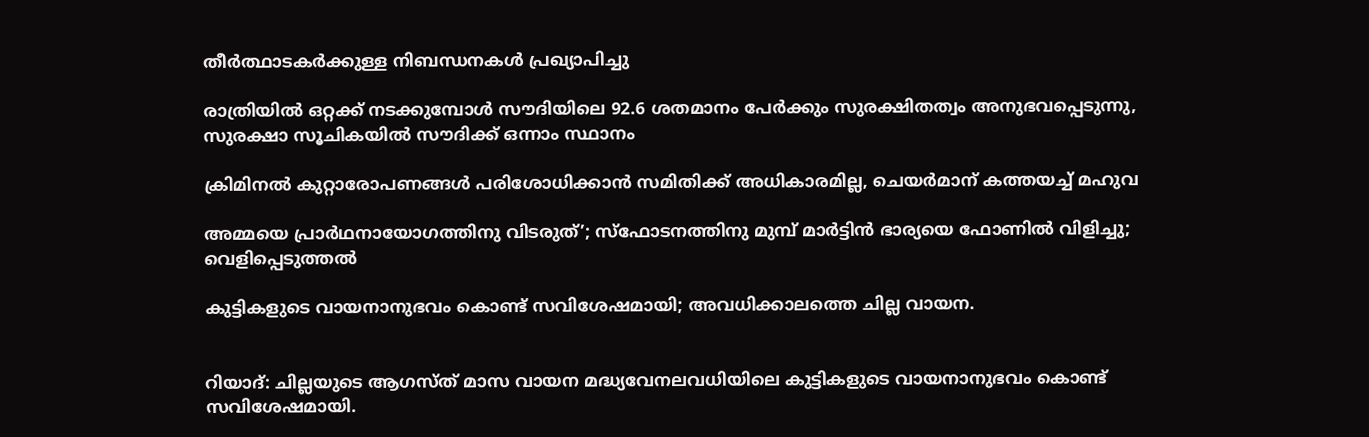തീർത്ഥാടകർക്കുള്ള നിബന്ധനകൾ പ്രഖ്യാപിച്ചു

രാത്രിയിൽ ഒറ്റക്ക് നടക്കുമ്പോൾ സൗദിയിലെ 92.6 ശതമാനം പേർക്കും സുരക്ഷിതത്വം അനുഭവപ്പെടുന്നു, സുരക്ഷാ സൂചികയിൽ സൗദിക്ക് ഒന്നാം സ്ഥാനം

ക്രിമിനല്‍ കുറ്റാരോപണങ്ങള്‍ പരിശോധിക്കാന്‍ സമിതിക്ക്‌ അധികാരമില്ല, ചെയര്‍മാന്‌ കത്തയച്ച് മഹുവ

അമ്മയെ പ്രാര്‍ഥനായോഗത്തിനു വിടരുത്’; സ്‌ഫോടനത്തിനു മുമ്പ് മാര്‍ട്ടിന്‍ ഭാര്യയെ ഫോണില്‍ വിളിച്ചു; വെളിപ്പെടുത്തല്‍

കുട്ടികളുടെ വായനാനുഭവം കൊണ്ട് സവിശേഷമായി; അവധിക്കാലത്തെ ചില്ല വായന.


റിയാദ്: ചില്ലയുടെ ആഗസ്ത് മാസ വായന മദ്ധ്യവേനലവധിയിലെ കുട്ടികളുടെ വായനാനുഭവം കൊണ്ട് സവിശേഷമായി.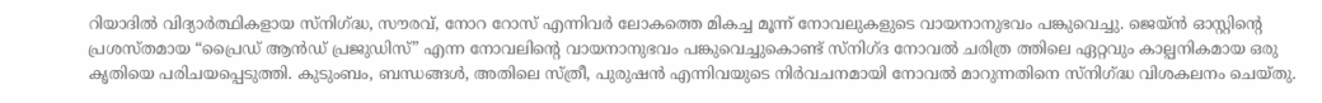റിയാദിൽ വിദ്യാർത്ഥികളായ സ്നിഗ്ദ്ധ, സൗരവ്, നോറ റോസ് എന്നിവർ ലോകത്തെ മികച്ച മൂന്ന് നോവലുകളുടെ വായനാനുഭവം പങ്കുവെച്ചു. ജെയ്ൻ ഓസ്റ്റിന്റെ പ്രശസ്തമായ “പ്രൈഡ് ആൻഡ് പ്രജുഡിസ്” എന്ന നോവലിന്റെ വായനാനുഭവം പങ്കുവെച്ചുകൊണ്ട് സ്നിഗ്ദ നോവൽ ചരിത്ര ത്തിലെ ഏറ്റവും കാല്പനികമായ ഒരു കൃതിയെ പരിചയപ്പെടുത്തി. കുടുംബം, ബന്ധങ്ങൾ, അതിലെ സ്ത്രീ, പുരുഷൻ എന്നിവയുടെ നിർവചനമായി നോവൽ മാറുന്നതിനെ സ്നിഗ്ദ്ധ വിശകലനം ചെയ്തു.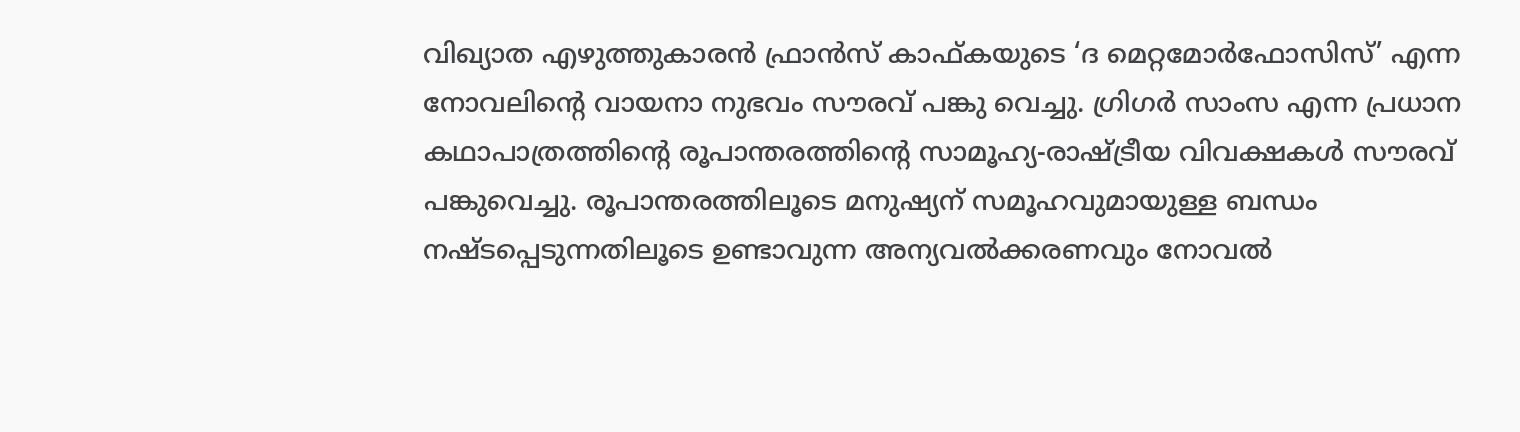വിഖ്യാത എഴുത്തുകാരൻ ഫ്രാൻസ് കാഫ്കയുടെ ‘ദ മെറ്റമോർഫോസിസ്’ എന്ന നോവലിന്റെ വായനാ നുഭവം സൗരവ് പങ്കു വെച്ചു. ഗ്രിഗർ സാംസ എന്ന പ്രധാന കഥാപാത്രത്തിന്റെ രൂപാന്തരത്തിന്റെ സാമൂഹ്യ-രാഷ്ട്രീയ വിവക്ഷകൾ സൗരവ് പങ്കുവെച്ചു. രൂപാന്തരത്തിലൂടെ മനുഷ്യന് സമൂഹവുമായുള്ള ബന്ധം നഷ്ടപ്പെടുന്നതിലൂടെ ഉണ്ടാവുന്ന അന്യവൽക്കരണവും നോവൽ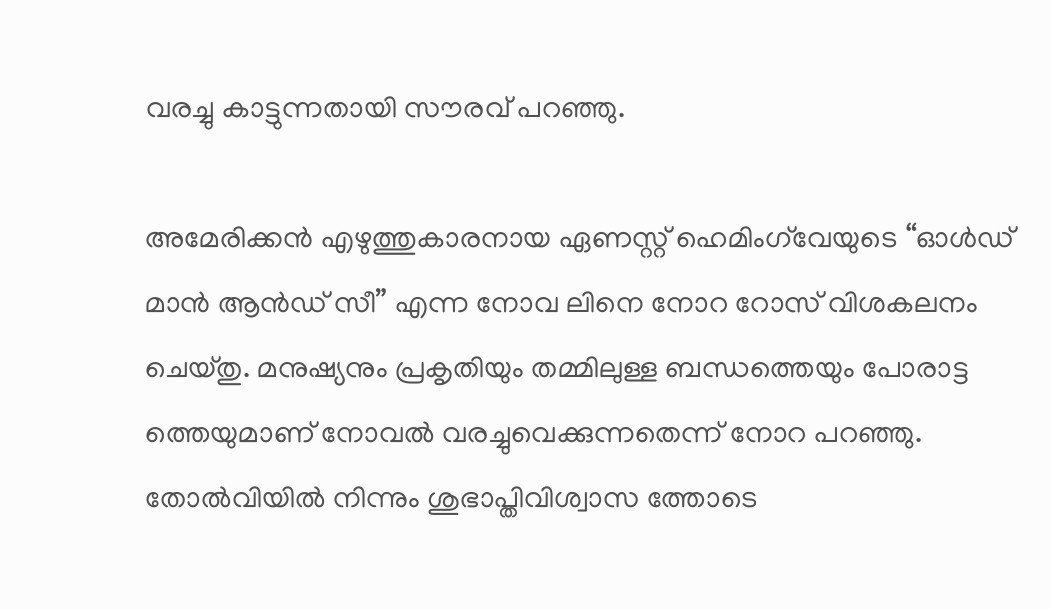വരച്ചു കാട്ടുന്നതായി സൗരവ് പറഞ്ഞു.

അമേരിക്കൻ എഴുത്തുകാരനായ ഏണസ്റ്റ് ഹെമിംഗ്‌വേയുടെ “ഓൾഡ് മാൻ ആൻഡ് സീ” എന്ന നോവ ലിനെ നോറ റോസ് വിശകലനം ചെയ്തു. മനുഷ്യനും പ്രകൃതിയും തമ്മിലുള്ള ബന്ധത്തെയും പോരാട്ട ത്തെയുമാണ് നോവൽ വരച്ചുവെക്കുന്നതെന്ന് നോറ പറഞ്ഞു. തോൽവിയിൽ നിന്നും ശുഭാപ്തിവിശ്വാസ ത്തോടെ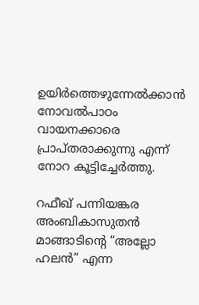ഉയിർത്തെഴുന്നേൽക്കാൻ നോവൽപാഠം വായനക്കാരെ പ്രാപ്തരാക്കുന്നു എന്ന് നോറ കൂട്ടിച്ചേർത്തു.

റഫീഖ് പന്നിയങ്കര അംബികാസുതൻ മാങ്ങാടിന്റെ “അല്ലോ ഹലൻ” എന്ന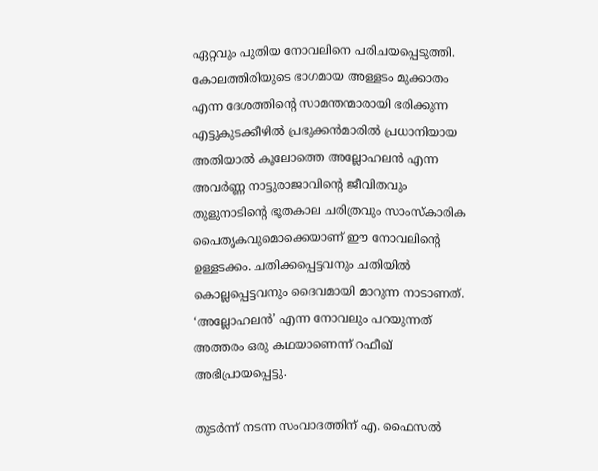ഏറ്റവും പുതിയ നോവലിനെ പരിചയപ്പെടുത്തി. കോലത്തിരിയുടെ ഭാഗമായ അള്ളടം മുക്കാതം എന്ന ദേശത്തിന്റെ സാമന്തന്മാരായി ഭരിക്കുന്ന എട്ടുകുടക്കീഴിൽ പ്രഭുക്കൻമാരിൽ പ്രധാനിയായ അതിയാൽ കൂലോത്തെ അല്ലോഹലൻ എന്ന അവർണ്ണ നാട്ടുരാജാവിന്റെ ജീവിതവും തുളുനാടിന്റെ ഭൂതകാല ചരിത്രവും സാംസ്‌കാരിക പൈതൃകവുമൊക്കെയാണ് ഈ നോവലിന്റെ ഉള്ളടക്കം. ചതിക്കപ്പെട്ടവനും ചതിയിൽ കൊല്ലപ്പെട്ടവനും ദൈവമായി മാറുന്ന നാടാണത്. ‘അല്ലോഹലൻ’ എന്ന നോവലും പറയുന്നത് അത്തരം ഒരു കഥയാണെന്ന് റഫീഖ് അഭിപ്രായപ്പെട്ടു.

തുടർന്ന് നടന്ന സംവാദത്തിന് എ. ഫൈസൽ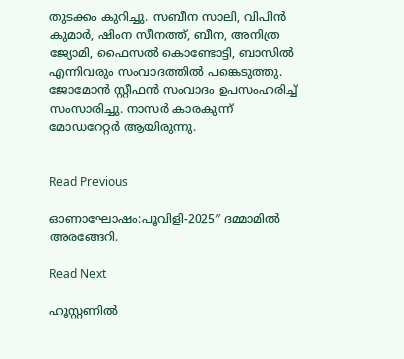തുടക്കം കുറിച്ചു. സബീന സാലി, വിപിൻ കുമാർ, ഷിംന സീനത്ത്, ബീന, അനിത്ര ജ്യോമി, ഫൈസൽ കൊണ്ടോട്ടി, ബാസിൽ എന്നിവരും സംവാദത്തിൽ പങ്കെടുത്തു. ജോമോൻ സ്റ്റീഫൻ സംവാദം ഉപസംഹരിച്ച് സംസാരിച്ചു. നാസർ കാരകുന്ന് മോഡറേറ്റർ ആയിരുന്നു.


Read Previous

ഓണാഘോഷം:പൂവിളി-2025″ ദമ്മാമിൽ അരങ്ങേറി.

Read Next

ഹൂസ്റ്റണിൽ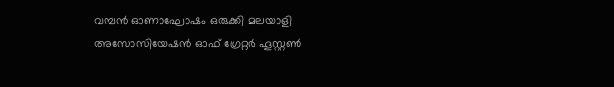വമ്പൻ ഓണാഘോഷം ഒരുക്കി മലയാളി അസോസിയേഷൻ ഓഫ് ഗ്രേറ്റർ ഹൂസ്റ്റൺ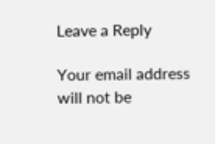Leave a Reply

Your email address will not be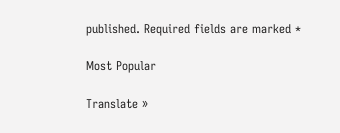published. Required fields are marked *

Most Popular

Translate »